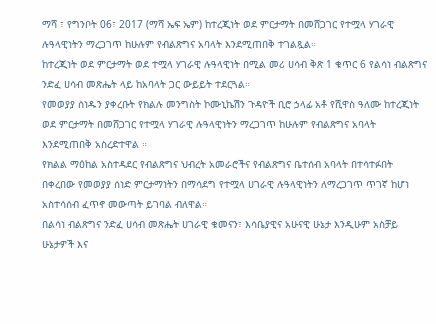ማሻ ፣ የግንቦት 06፣ 2017 (ማሻ ኤፍ ኤም) ከተረጂነት ወደ ምርታማት በመሸጋገር የተሟላ ሃገራዊ ሉዓላዊነትን ማረጋገጥ ከሁሉም የብልጽግና አባላት እንደሚጠበቅ ተገልጿል።
ከተረጂነት ወደ ምርታማት ወደ ተሟላ ሃገራዊ ሉዓላዊነት በሚል መሪ ሀሳብ ቅጽ 1 ቁጥር 6 የልሳነ ብልጽግና ንድፈ ሀሳብ መጽሔት ላይ ከአባላት ጋር ውይይት ተደርጓል።
የመወያያ ሰነዱን ያቀረቡት የክልሉ መንግስት ኮሙኒኬሽን ጉዳዮች ቢሮ ኃላፊ አቶ የሺዋስ ዓለሙ ከተረጂነት ወደ ምርታማት በመሸጋገር የተሟላ ሃገራዊ ሉዓላዊነትን ማረጋገጥ ከሁሉም የብልጽግና አባላት እንደሚጠበቅ አስረድተዋል ።
የክልል ማዕከል አስተዳደር የብልጽግና ህብረት አመራሮችና የብልጽግና ቤተሰብ አባላት በተሳተፉበት በቀረበው የመወያያ ሰነድ ምርታማነትን በማሳደግ የተሟላ ሀገራዊ ሉዓላዊነትን ለማረጋገጥ ጥገኛ ከሆነ አስተሳሰብ ፈጥኖ መውጣት ይገባል ብለዋል።
በልሳነ ብልጽግና ንድፈ ሀሳብ መጽሔት ሀገራዊ ቁመናን፣ እሳቤያዊና አሁናዊ ሁኔታ እንዲሁም አስቻይ ሁኔታዎች እና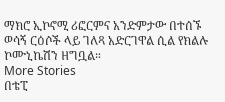ማክሮ ኢኮኖሚ ሪፎርምና አንድምታው በተሰኙ ወሳኝ ርዕሶች ላይ ገለጻ አድርገዋል ሲል የክልሉ ኮሙኒኬሽን ዘግቧል።
More Stories
በቴፒ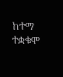ከተማ ተቋቁሞ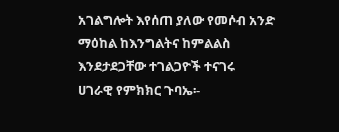አገልግሎት እየሰጠ ያለው የመሶብ አንድ ማዕከል ከእንግልትና ከምልልስ እንደታደጋቸው ተገልጋዮች ተናገሩ
ሀገራዊ የምክክር ጉባኤ፡-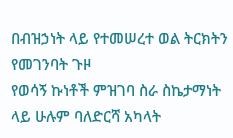በብዝኃነት ላይ የተመሠረተ ወል ትርክትን የመገንባት ጉዞ
የወሳኝ ኩነቶች ምዝገባ ስራ ስኬታማነት ላይ ሁሉም ባለድርሻ አካላት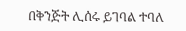በቅንጅት ሊሰሩ ይገባል ተባለ